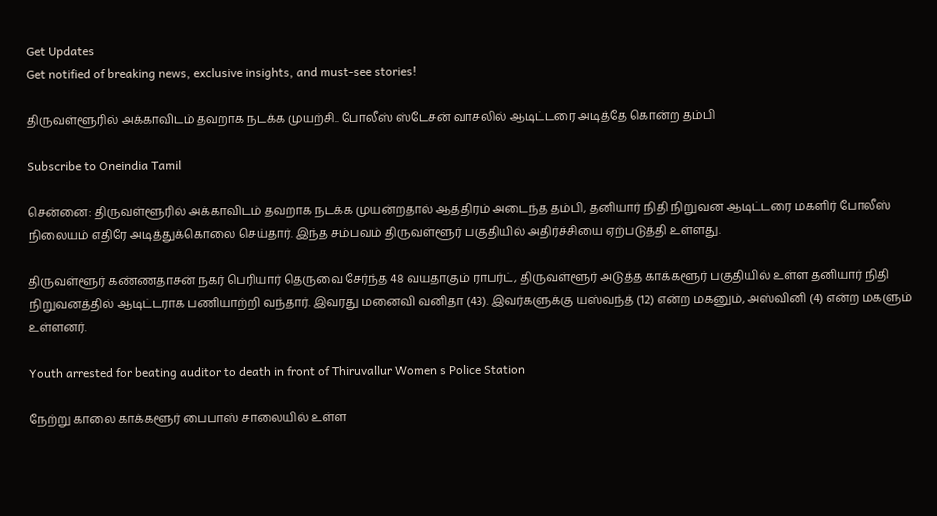Get Updates
Get notified of breaking news, exclusive insights, and must-see stories!

திருவள்ளூரில் அக்காவிடம் தவறாக நடக்க முயற்சி.. போலீஸ் ஸ்டேசன் வாசலில் ஆடிட்டரை அடித்தே கொன்ற தம்பி

Subscribe to Oneindia Tamil

சென்னை: திருவள்ளூரில் அக்காவிடம் தவறாக நடக்க முயன்றதால் ஆத்திரம் அடைந்த தம்பி, தனியார் நிதி நிறுவன ஆடிட்டரை மகளிர் போலீஸ் நிலையம் எதிரே அடித்துக்கொலை செய்தார். இந்த சம்பவம் திருவள்ளூர் பகுதியில் அதிர்ச்சியை ஏற்படுத்தி உள்ளது.

திருவள்ளூர் கண்ணதாசன் நகர் பெரியார் தெருவை சேர்ந்த 48 வயதாகும் ராபர்ட், திருவள்ளூர் அடுத்த காக்களூர் பகுதியில் உள்ள தனியார் நிதி நிறுவனத்தில் ஆடிட்டராக பணியாற்றி வந்தார். இவரது மனைவி வனிதா (43). இவர்களுக்கு யஸ்வந்த் (12) என்ற மகனும், அஸ்வினி (4) என்ற மகளும் உள்ளனர்.

Youth arrested for beating auditor to death in front of Thiruvallur Women s Police Station

நேற்று காலை காக்களூர் பைபாஸ் சாலையில் உள்ள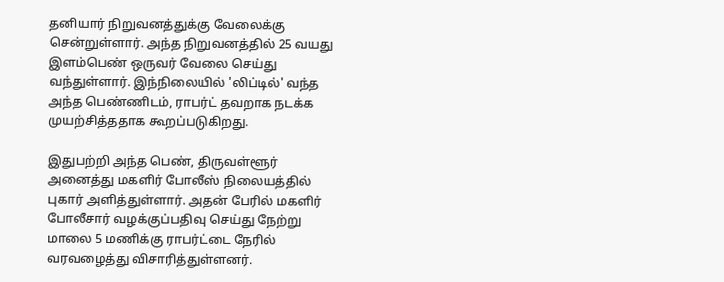தனியார் நிறுவனத்துக்கு வேலைக்கு சென்றுள்ளார். அந்த நிறுவனத்தில் 25 வயது இளம்பெண் ஒருவர் வேலை செய்து வந்துள்ளார். இந்நிலையில் 'லிப்டில்' வந்த அந்த பெண்ணிடம், ராபர்ட் தவறாக நடக்க முயற்சித்ததாக கூறப்படுகிறது.

இதுபற்றி அந்த பெண், திருவள்ளூர் அனைத்து மகளிர் போலீஸ் நிலையத்தில் புகார் அளித்துள்ளார். அதன் பேரில் மகளிர் போலீசார் வழக்குப்பதிவு செய்து நேற்று மாலை 5 மணிக்கு ராபர்ட்டை நேரில் வரவழைத்து விசாரித்துள்ளனர்.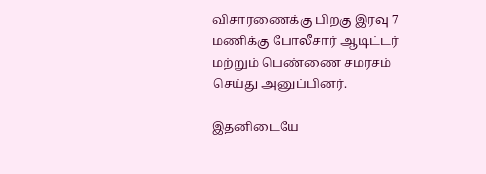விசாரணைக்கு பிறகு இரவு 7 மணிக்கு போலீசார் ஆடிட்டர் மற்றும் பெண்ணை சமரசம் செய்து அனுப்பினர்.

இதனிடையே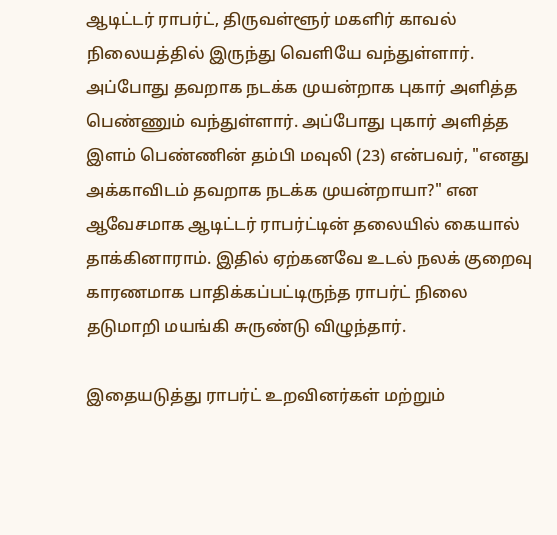ஆடிட்டர் ராபர்ட், திருவள்ளூர் மகளிர் காவல் நிலையத்தில் இருந்து வெளியே வந்துள்ளார். அப்போது தவறாக நடக்க முயன்றாக புகார் அளித்த பெண்ணும் வந்துள்ளார். அப்போது புகார் அளித்த இளம் பெண்ணின் தம்பி மவுலி (23) என்பவர், "எனது அக்காவிடம் தவறாக நடக்க முயன்றாயா?" என ஆவேசமாக ஆடிட்டர் ராபர்ட்டின் தலையில் கையால் தாக்கினாராம். இதில் ஏற்கனவே உடல் நலக் குறைவு காரணமாக பாதிக்கப்பட்டிருந்த ராபர்ட் நிலை தடுமாறி மயங்கி சுருண்டு விழுந்தார்.

இதையடுத்து ராபர்ட் உறவினர்கள் மற்றும்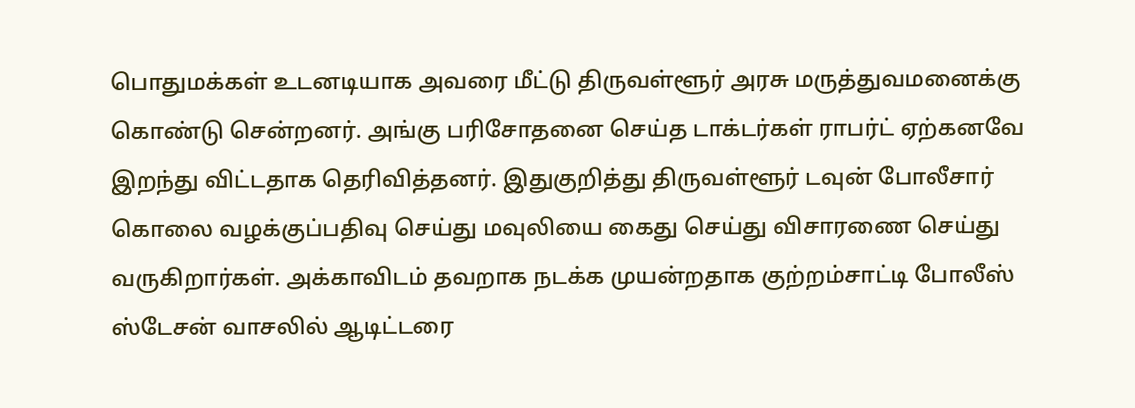பொதுமக்கள் உடனடியாக அவரை மீட்டு திருவள்ளூர் அரசு மருத்துவமனைக்கு கொண்டு சென்றனர். அங்கு பரிசோதனை செய்த டாக்டர்கள் ராபர்ட் ஏற்கனவே இறந்து விட்டதாக தெரிவித்தனர். இதுகுறித்து திருவள்ளூர் டவுன் போலீசார் கொலை வழக்குப்பதிவு செய்து மவுலியை கைது செய்து விசாரணை செய்து வருகிறார்கள். அக்காவிடம் தவறாக நடக்க முயன்றதாக குற்றம்சாட்டி போலீஸ் ஸ்டேசன் வாசலில் ஆடிட்டரை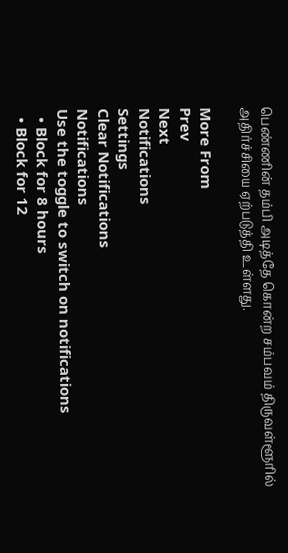பெண்ணின் தம்பி அடித்தே கொன்ற சம்பவம் திருவள்ளூரில் அதிர்ச்சியை ஏற்படுத்தி உள்ளது.

More From
Prev
Next
Notifications
Settings
Clear Notifications
Notifications
Use the toggle to switch on notifications
  • Block for 8 hours
  • Block for 12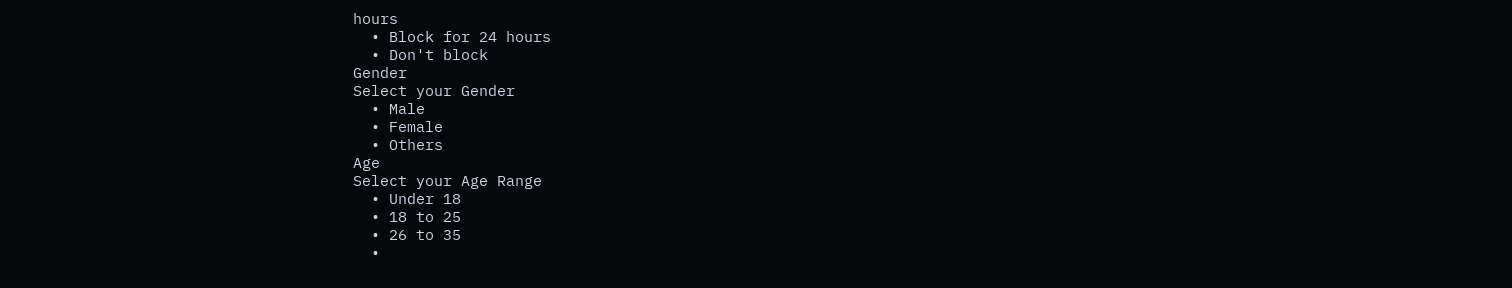hours
  • Block for 24 hours
  • Don't block
Gender
Select your Gender
  • Male
  • Female
  • Others
Age
Select your Age Range
  • Under 18
  • 18 to 25
  • 26 to 35
  •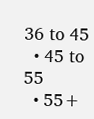36 to 45
  • 45 to 55
  • 55+